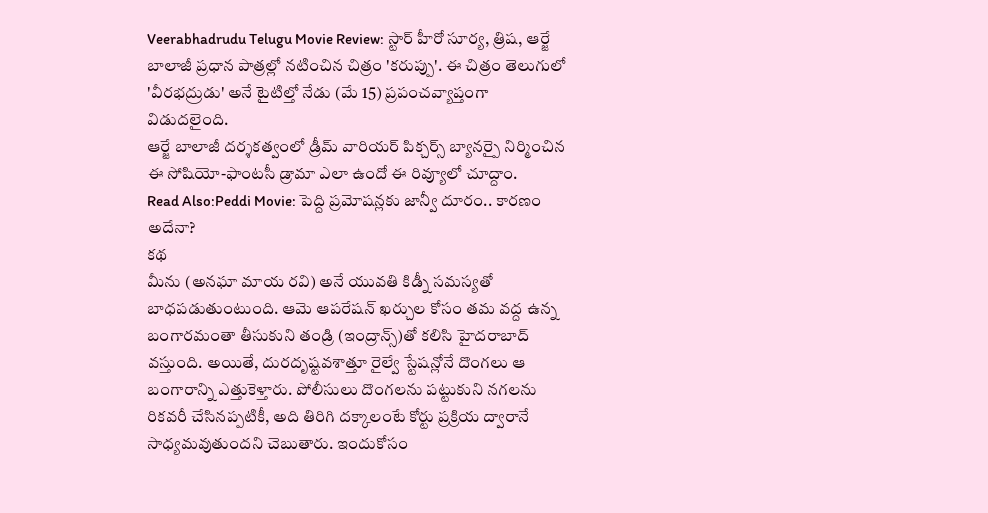Veerabhadrudu Telugu Movie Review: స్టార్ హీరో సూర్య, త్రిష, ఆర్జే బాలాజీ ప్రధాన పాత్రల్లో నటించిన చిత్రం 'కరుప్పు'. ఈ చిత్రం తెలుగులో 'వీరభద్రుడు' అనే టైటిల్తో నేడు (మే 15) ప్రపంచవ్యాప్తంగా విడుదలైంది.
ఆర్జే బాలాజీ దర్శకత్వంలో డ్రీమ్ వారియర్ పిక్చర్స్ బ్యానర్పై నిర్మించిన ఈ సోషియో-ఫాంటసీ డ్రామా ఎలా ఉందో ఈ రివ్యూలో చూద్దాం.
Read Also:Peddi Movie: పెద్ది ప్రమోషన్లకు జాన్వీ దూరం.. కారణం అదేనా?
కథ
మీను (అనఘా మాయ రవి) అనే యువతి కిడ్నీ సమస్యతో బాధపడుతుంటుంది. ఆమె ఆపరేషన్ ఖర్చుల కోసం తమ వద్ద ఉన్న బంగారమంతా తీసుకుని తండ్రి (ఇంద్రాన్స్)తో కలిసి హైదరాబాద్ వస్తుంది. అయితే, దురదృష్టవశాత్తూ రైల్వే స్టేషన్లోనే దొంగలు ఆ బంగారాన్ని ఎత్తుకెళ్తారు. పోలీసులు దొంగలను పట్టుకుని నగలను రికవరీ చేసినప్పటికీ, అది తిరిగి దక్కాలంటే కోర్టు ప్రక్రియ ద్వారానే సాధ్యమవుతుందని చెబుతారు. ఇందుకోసం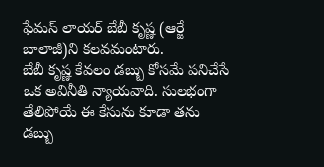ఫేమస్ లాయర్ బేబీ కృష్ణ (ఆర్జే బాలాజీ)ని కలవమంటారు.
బేబీ కృష్ణ కేవలం డబ్బు కోసమే పనిచేసే ఒక అవినీతి న్యాయవాది. సులభంగా తేలిపోయే ఈ కేసును కూడా తను డబ్బు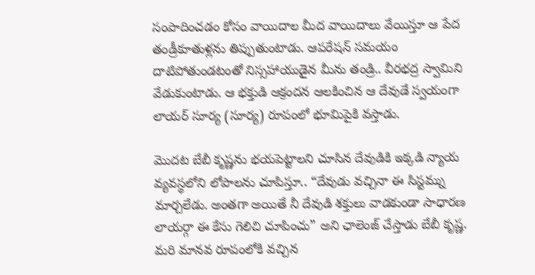సంపాదించడం కోసం వాయిదాల మీద వాయిదాలు వేయిస్తూ ఆ పేద తండ్రీకూతుళ్లను తిప్పుతుంటాడు. ఆపరేషన్ సమయం దాటిపోతుండటంతో నిస్సహాయుడైన మీను తండ్రి.. వీరభద్ర స్వామిని వేడుకుంటాడు. ఆ భక్తుడి ఆక్రందన ఆలకించిన ఆ దేవుడే స్వయంగా లాయర్ సూర్య (సూర్య) రూపంలో భూమిపైకి వస్తాడు.

మొదట బేబీ కృష్ణను భయపెట్టాలని చూసిన దేవుడికి ఇక్కడి న్యాయ వ్యవస్థలోని లోపాలను చూపిస్తూ.. “దేవుడు వచ్చినా ఈ సిస్టమ్ను మార్చలేడు. అంతగా అయితే నీ దేవుడి శక్తులు వాడకుండా సాధారణ లాయర్గా ఈ కేసు గెలిచి చూపించు” అని ఛాలెంజ్ చేస్తాడు బేబీ కృష్ణ. మరి మానవ రూపంలోకి వచ్చిన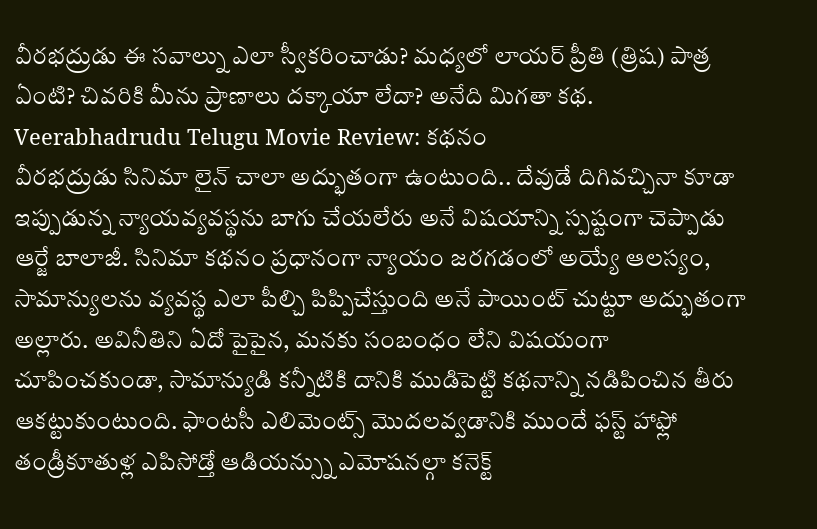వీరభద్రుడు ఈ సవాల్ను ఎలా స్వీకరించాడు? మధ్యలో లాయర్ ప్రీతి (త్రిష) పాత్ర ఏంటి? చివరికి మీను ప్రాణాలు దక్కాయా లేదా? అనేది మిగతా కథ.
Veerabhadrudu Telugu Movie Review: కథనం
వీరభద్రుడు సినిమా లైన్ చాలా అద్భుతంగా ఉంటుంది.. దేవుడే దిగివచ్చినా కూడా ఇప్పుడున్న న్యాయవ్యవస్థను బాగు చేయలేరు అనే విషయాన్ని స్పష్టంగా చెప్పాడు ఆర్జే బాలాజీ. సినిమా కథనం ప్రధానంగా న్యాయం జరగడంలో అయ్యే ఆలస్యం, సామాన్యులను వ్యవస్థ ఎలా పీల్చి పిప్పిచేస్తుంది అనే పాయింట్ చుట్టూ అద్భుతంగా అల్లారు. అవినీతిని ఏదో పైపైన, మనకు సంబంధం లేని విషయంగా చూపించకుండా, సామాన్యుడి కన్నీటికి దానికి ముడిపెట్టి కథనాన్ని నడిపించిన తీరు ఆకట్టుకుంటుంది. ఫాంటసీ ఎలిమెంట్స్ మొదలవ్వడానికి ముందే ఫస్ట్ హాఫ్లో తండ్రీకూతుళ్ల ఎపిసోడ్తో ఆడియన్స్ను ఎమోషనల్గా కనెక్ట్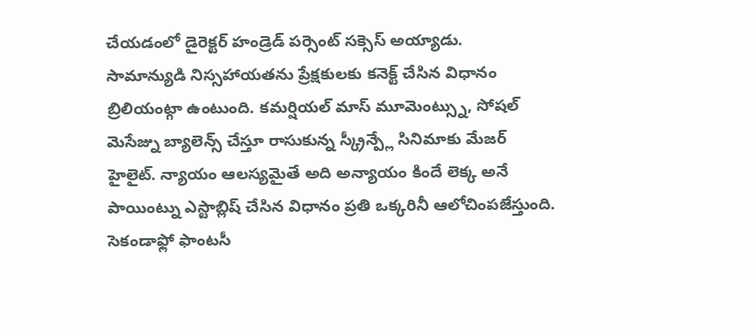చేయడంలో డైరెక్టర్ హండ్రెడ్ పర్సెంట్ సక్సెస్ అయ్యాడు.
సామాన్యుడి నిస్సహాయతను ప్రేక్షకులకు కనెక్ట్ చేసిన విధానం బ్రిలియంట్గా ఉంటుంది. కమర్షియల్ మాస్ మూమెంట్స్ను, సోషల్ మెసేజ్ను బ్యాలెన్స్ చేస్తూ రాసుకున్న స్క్రీన్ప్లే సినిమాకు మేజర్ హైలైట్. న్యాయం ఆలస్యమైతే అది అన్యాయం కిందే లెక్క అనే పాయింట్ను ఎస్టాబ్లిష్ చేసిన విధానం ప్రతి ఒక్కరినీ ఆలోచింపజేస్తుంది. సెకండాఫ్లో ఫాంటసీ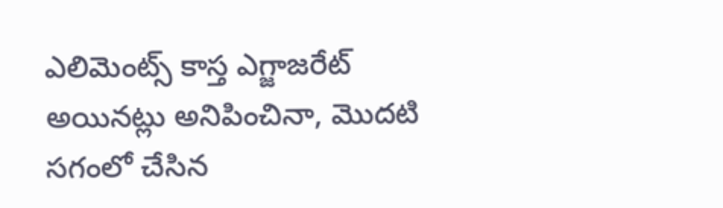ఎలిమెంట్స్ కాస్త ఎగ్జాజరేట్ అయినట్లు అనిపించినా, మొదటి సగంలో చేసిన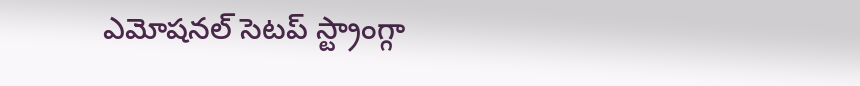ఎమోషనల్ సెటప్ స్ట్రాంగ్గా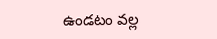ఉండటం వల్ల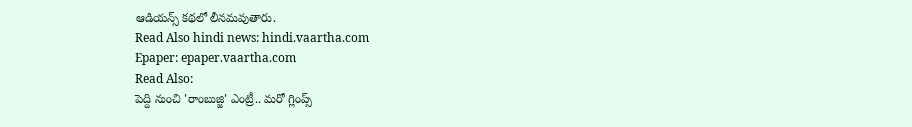ఆడియన్స్ కథలో లీనమవుతారు.
Read Also hindi news: hindi.vaartha.com
Epaper: epaper.vaartha.com
Read Also:
పెద్ది నుంచి 'రాంబుజ్జి' ఎంట్రీ.. మరో గ్లింప్స్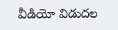వీడియో విడుదల